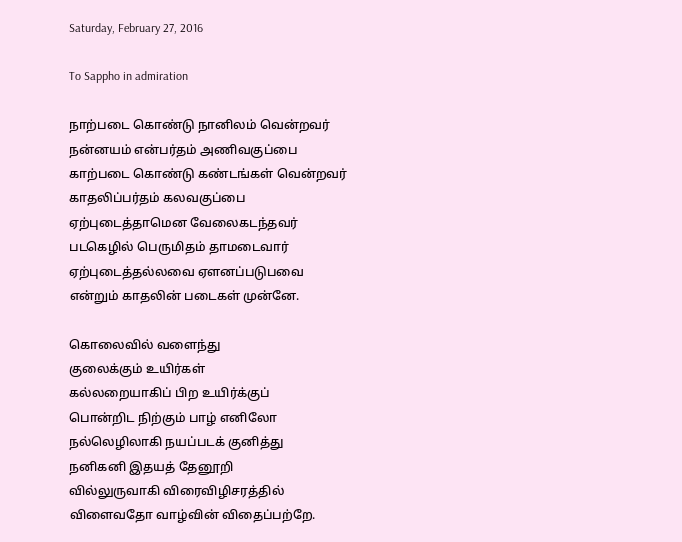Saturday, February 27, 2016

To Sappho in admiration

நாற்படை கொண்டு நானிலம் வென்றவர்
நன்னயம் என்பர்தம் அணிவகுப்பை
காற்படை கொண்டு கண்டங்கள் வென்றவர்
காதலிப்பர்தம் கலவகுப்பை
ஏற்புடைத்தாமென வேலைகடந்தவர்
படகெழில் பெருமிதம் தாமடைவார்
ஏற்புடைத்தல்லவை ஏளனப்படுபவை
என்றும் காதலின் படைகள் முன்னே.

கொலைவில் வளைந்து
குலைக்கும் உயிர்கள்
கல்லறையாகிப் பிற உயிர்க்குப்
பொன்றிட நிற்கும் பாழ் எனிலோ
நல்லெழிலாகி நயப்படக் குனித்து
நனிகனி இதயத் தேனூறி
வில்லுருவாகி விரைவிழிசரத்தில்
விளைவதோ வாழ்வின் விதைப்பற்றே.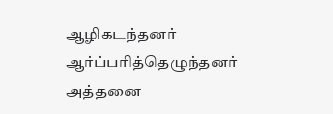ஆழிகடந்தனர் ஆர்ப்பரித்தெழுந்தனர்
அத்தனை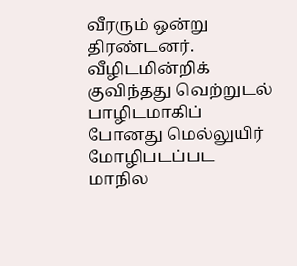வீரரும் ஒன்று திரண்டனர்.
வீழிடமின்றிக் குவிந்தது வெற்றுடல்
பாழிடமாகிப் போனது மெல்லுயிர்
மோழிபடப்பட மாநில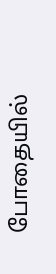போதையில்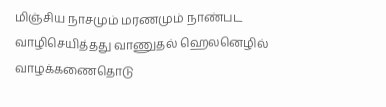மிஞ்சிய நாசமும் மரணமும் நாண்பட
வாழிசெயித்தது வாணுதல் ஹெலனெழில்
வாழக்கணைதொடு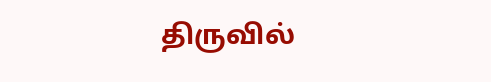திருவில்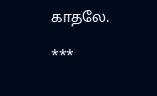காதலே.

***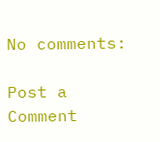No comments:

Post a Comment